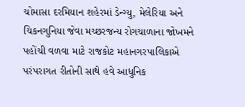ચોમાસા દરમિયાન શહેરમાં ડેન્ગ્યુ, મેલેરિયા અને ચિકનગુનિયા જેવા મચ્છરજન્ય રોગચાળાના જોખમને પહોંચી વળવા માટે રાજકોટ મહાનગરપાલિકાએ પરંપરાગત રીતોની સાથે હવે આધુનિક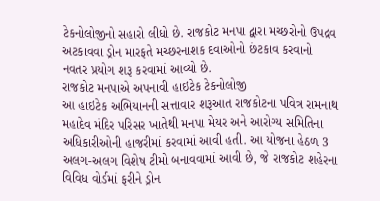ટેકનોલોજીનો સહારો લીધો છે. રાજકોટ મનપા દ્વારા મચ્છરોનો ઉપદ્રવ અટકાવવા ડ્રોન મારફતે મચ્છરનાશક દવાઓનો છંટકાવ કરવાનો નવતર પ્રયોગ શરૂ કરવામાં આવ્યો છે.
રાજકોટ મનપાએ અપનાવી હાઇટેક ટેકનોલોજી
આ હાઇટેક અભિયાનની સત્તાવાર શરૂઆત રાજકોટના પવિત્ર રામનાથ મહાદેવ મંદિર પરિસર ખાતેથી મનપા મેયર અને આરોગ્ય સમિતિના અધિકારીઓની હાજરીમાં કરવામાં આવી હતી. આ યોજના હેઠળ 3 અલગ-અલગ વિશેષ ટીમો બનાવવામાં આવી છે, જે રાજકોટ શહેરના વિવિધ વોર્ડમાં ફરીને ડ્રોન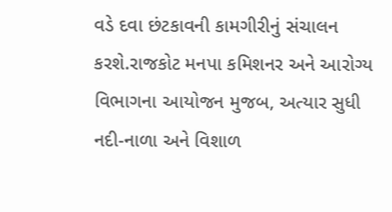વડે દવા છંટકાવની કામગીરીનું સંચાલન કરશે.રાજકોટ મનપા કમિશનર અને આરોગ્ય વિભાગના આયોજન મુજબ, અત્યાર સુધી નદી-નાળા અને વિશાળ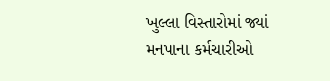ખુલ્લા વિસ્તારોમાં જ્યાં મનપાના કર્મચારીઓ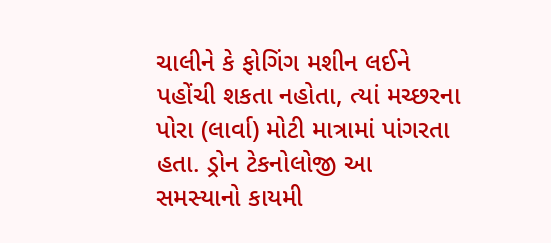ચાલીને કે ફોગિંગ મશીન લઈને પહોંચી શકતા નહોતા, ત્યાં મચ્છરના પોરા (લાર્વા) મોટી માત્રામાં પાંગરતા હતા. ડ્રોન ટેકનોલોજી આ સમસ્યાનો કાયમી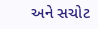અને સચોટ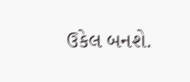ઉકેલ બનશે.